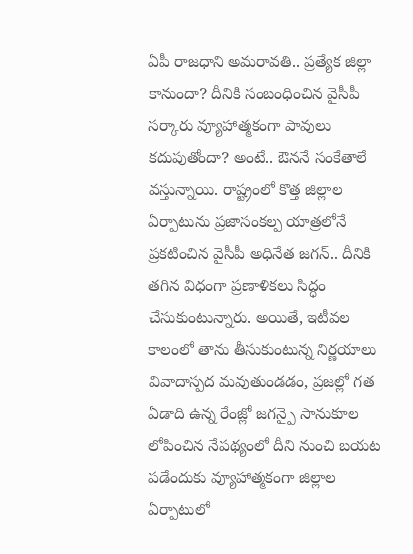ఏపీ రాజధాని అమరావతి.. ప్రత్యేక జిల్లా కానుందా? దీనికి సంబంధించిన వైసీపీ సర్కారు వ్యూహాత్మకంగా పావులు కదుపుతోందా? అంటే.. ఔననే సంకేతాలే వస్తున్నాయి. రాష్ట్రంలో కొత్త జిల్లాల ఏర్పాటును ప్రజాసంకల్ప యాత్రలోనే ప్రకటించిన వైసీపీ అధినేత జగన్.. దీనికి తగిన విధంగా ప్రణాళికలు సిద్ధం చేసుకుంటున్నారు. అయితే, ఇటీవల కాలంలో తాను తీసుకుంటున్న నిర్ణయాలు వివాదాస్పద మవుతుండడం, ప్రజల్లో గత ఏడాది ఉన్న రేంజ్లో జగన్పై సానుకూల లోపించిన నేపథ్యంలో దీని నుంచి బయట పడేందుకు వ్యూహాత్మకంగా జిల్లాల ఏర్పాటులో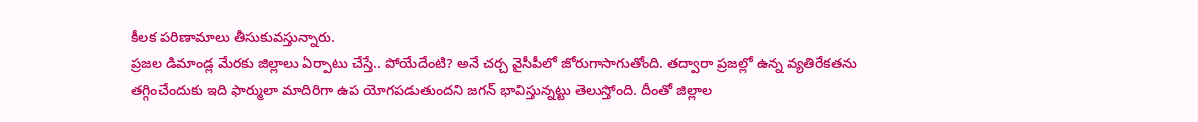కీలక పరిణామాలు తీసుకువస్తున్నారు.
ప్రజల డిమాండ్ల మేరకు జిల్లాలు ఏర్పాటు చేస్తే.. పోయేదేంటి? అనే చర్చ వైసీపీలో జోరుగాసాగుతోంది. తద్వారా ప్రజల్లో ఉన్న వ్యతిరేకతను తగ్గించేందుకు ఇది ఫార్ములా మాదిరిగా ఉప యోగపడుతుందని జగన్ భావిస్తున్నట్టు తెలుస్తోంది. దీంతో జిల్లాల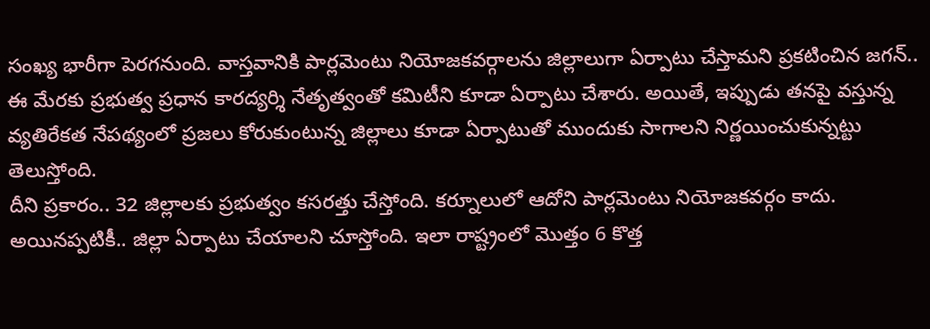సంఖ్య భారీగా పెరగనుంది. వాస్తవానికి పార్లమెంటు నియోజకవర్గాలను జిల్లాలుగా ఏర్పాటు చేస్తామని ప్రకటించిన జగన్.. ఈ మేరకు ప్రభుత్వ ప్రధాన కారద్యర్శి నేతృత్వంతో కమిటీని కూడా ఏర్పాటు చేశారు. అయితే, ఇప్పుడు తనపై వస్తున్న వ్యతిరేకత నేపథ్యంలో ప్రజలు కోరుకుంటున్న జిల్లాలు కూడా ఏర్పాటుతో ముందుకు సాగాలని నిర్ణయించుకున్నట్టు తెలుస్తోంది.
దీని ప్రకారం.. 32 జిల్లాలకు ప్రభుత్వం కసరత్తు చేస్తోంది. కర్నూలులో ఆదోని పార్లమెంటు నియోజకవర్గం కాదు. అయినప్పటికీ.. జిల్లా ఏర్పాటు చేయాలని చూస్తోంది. ఇలా రాష్ట్రంలో మొత్తం 6 కొత్త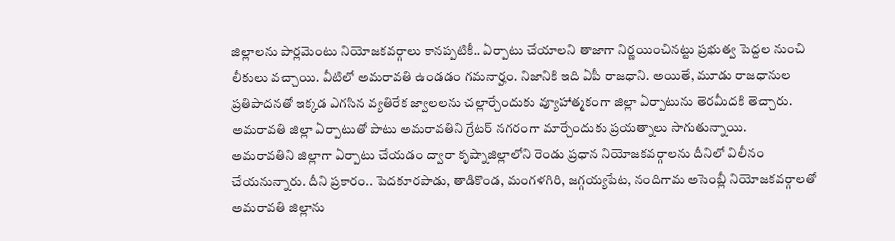జిల్లాలను పార్లమెంటు నియోజకవర్గాలు కానప్పటికీ.. ఏర్పాటు చేయాలని తాజాగా నిర్ణయించినట్టు ప్రభుత్వ పెద్దల నుంచి లీకులు వచ్చాయి. వీటిలో అమరావతి ఉండడం గమనార్హం. నిజానికి ఇది ఏపీ రాజధాని. అయితే, మూడు రాజధానుల ప్రతిపాదనతో ఇక్కడ ఎగసిన వ్యతిరేక జ్వాలలను చల్లార్చేందుకు వ్యూహాత్మకంగా జిల్లా ఏర్పాటును తెరమీదకి తెచ్చారు. అమరావతి జిల్లా ఏర్పాటుతో పాటు అమరావతిని గ్రేటర్ నగరంగా మార్చేందుకు ప్రయత్నాలు సాగుతున్నాయి.
అమరావతిని జిల్లాగా ఏర్పాటు చేయడం ద్వారా కృష్నాజిల్లాలోని రెండు ప్రధాన నియోజకవర్గాలను దీనిలో విలీనం చేయనున్నారు. దీని ప్రకారం.. పెదకూరపాడు, తాడికొండ, మంగళగిరి, జగ్గయ్యపేట, నందిగామ అసెంబ్లీ నియోజకవర్గాలతో అమరావతి జిల్లాను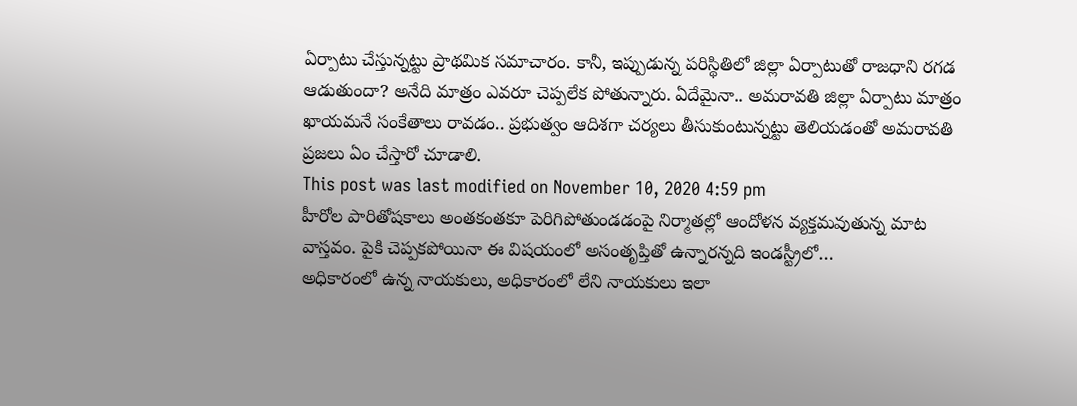ఏర్పాటు చేస్తున్నట్టు ప్రాథమిక సమాచారం. కానీ, ఇప్పుడున్న పరిస్థితిలో జిల్లా ఏర్పాటుతో రాజధాని రగడ ఆడుతుందా? అనేది మాత్రం ఎవరూ చెప్పలేక పోతున్నారు. ఏదేమైనా.. అమరావతి జిల్లా ఏర్పాటు మాత్రం ఖాయమనే సంకేతాలు రావడం.. ప్రభుత్వం ఆదిశగా చర్యలు తీసుకుంటున్నట్టు తెలియడంతో అమరావతి ప్రజలు ఏం చేస్తారో చూడాలి.
This post was last modified on November 10, 2020 4:59 pm
హీరోల పారితోషకాలు అంతకంతకూ పెరిగిపోతుండడంపై నిర్మాతల్లో ఆందోళన వ్యక్తమవుతున్న మాట వాస్తవం. పైకి చెప్పకపోయినా ఈ విషయంలో అసంతృప్తితో ఉన్నారన్నది ఇండస్ట్రీలో…
అధికారంలో ఉన్న నాయకులు, అధికారంలో లేని నాయకులు ఇలా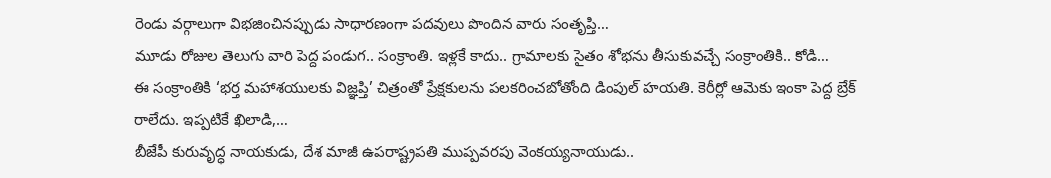రెండు వర్గాలుగా విభజించినప్పుడు సాధారణంగా పదవులు పొందిన వారు సంతృప్తి…
మూడు రోజుల తెలుగు వారి పెద్ద పండుగ.. సంక్రాంతి. ఇళ్లకే కాదు.. గ్రామాలకు సైతం శోభను తీసుకువచ్చే సంక్రాంతికి.. కోడి…
ఈ సంక్రాంతికి ‘భర్త మహాశయులకు విజ్ఞప్తి’ చిత్రంతో ప్రేక్షకులను పలకరించబోతోంది డింపుల్ హయతి. కెరీర్లో ఆమెకు ఇంకా పెద్ద బ్రేక్ రాలేదు. ఇప్పటికే ఖిలాడి,…
బీజేపీ కురువృద్ధ నాయకుడు, దేశ మాజీ ఉపరాష్ట్రపతి ముప్పవరపు వెంకయ్యనాయుడు..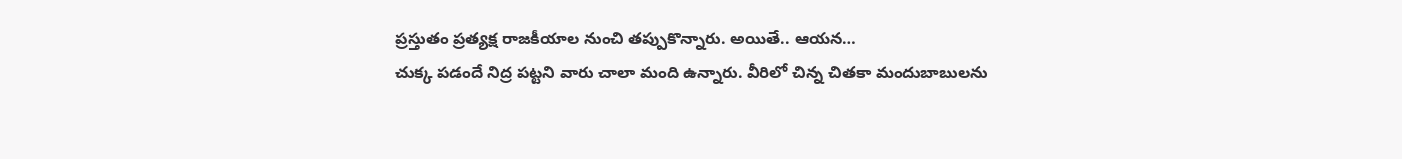ప్రస్తుతం ప్రత్యక్ష రాజకీయాల నుంచి తప్పుకొన్నారు. అయితే.. ఆయన…
చుక్క పడందే నిద్ర పట్టని వారు చాలా మంది ఉన్నారు. వీరిలో చిన్న చితకా మందుబాబులను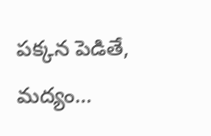పక్కన పెడితే, మద్యం…